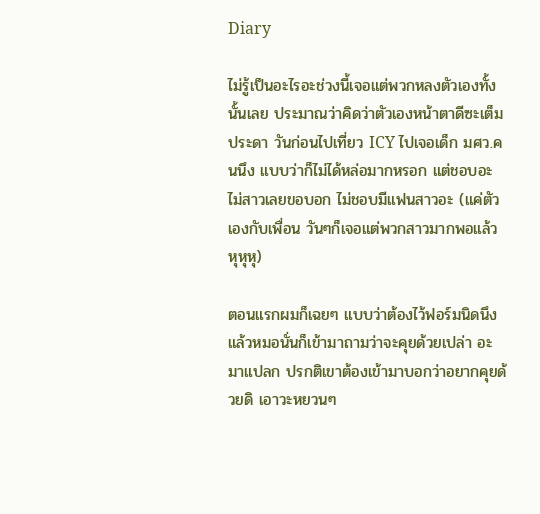Diary

ไม่รู้เป็นอะไรอะช่วงนี้เจอแต่พวกหลงตัวเองทั้งนั้นเลย ประมาณว่าคิดว่าตัวเองหน้าตาดีซะเต็มประดา วันก่อนไปเที่ยว ICY ไปเจอเด็ก มศว.คนนึง แบบว่าก็ไม่ได้หล่อมากหรอก แต่ชอบอะ ไม่สาวเลยขอบอก ไม่ชอบมีแฟนสาวอะ (แค่ตัวเองกับเพื่อน วันๆก็เจอแต่พวกสาวมากพอแล้ว หุหุหุ)

ตอนแรกผมก็เฉยๆ แบบว่าต้องไว้ฟอร์มนิดนึง แล้วหมอนั่นก็เข้ามาถามว่าจะคุยด้วยเปล่า อะมาแปลก ปรกติเขาต้องเข้ามาบอกว่าอยากคุยด้วยดิ เอาวะหยวนๆ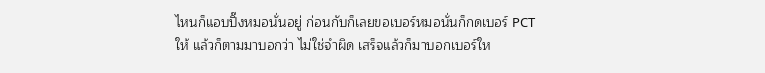ไหนก็แอบปิ๊งหมอนั่นอยู่ ก่อนกับก็เลยขอเบอร์หมอนั่นก็กดเบอร์ PCT ให้ แล้วก็ตามมาบอกว่า ไม่ใช่จำผิด เสร็จแล้วก็มาบอกเบอร์ให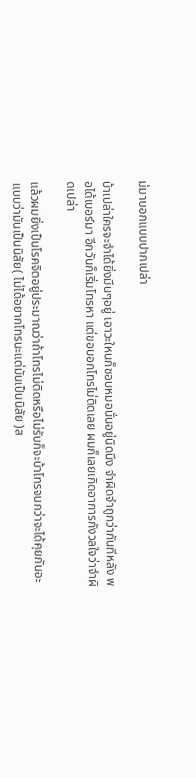ม่มาบอกแบบปากเปล่า

บ้าเปล่าใครจะจำได้ยิ่งมึนๆอยู่ เอาวะใหนก็ชอบหมอนั่นอยู่นิดนึง จำผิดจำถูกว่ากันทีหลัง พอได้เบอร์มา อีกวันก็เริ่มโทรหา แต่ขอบอกโทรไม่ติดเลย ผมก็เลยเกิดอาการกังวลใจว่าจำผิดเปล่า

แล้วผมยิ่งเป็นโรคจิตอยู่ประมาณว่าถ้าโทรไม่ติดหรือไม่รับก็จะบ้าโทรจนกว่าจะได้คุยกันอะ แบบว่ามันเป็นนิสัย( ไม่ได้อยากโทรนะแต่มันเป็นนิสัย )ส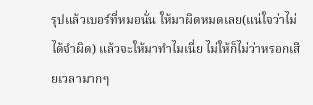รุปแล้วเบอร์ที่หมอนั่น ให้มาผิดหมดเลย(แน่ใจว่าไม่ได้จำผิด) แล้วจะให้มาทำไมเนี่ย ไม่ให้ก็ไม่ว่าหรอกเสียเวลามากๆ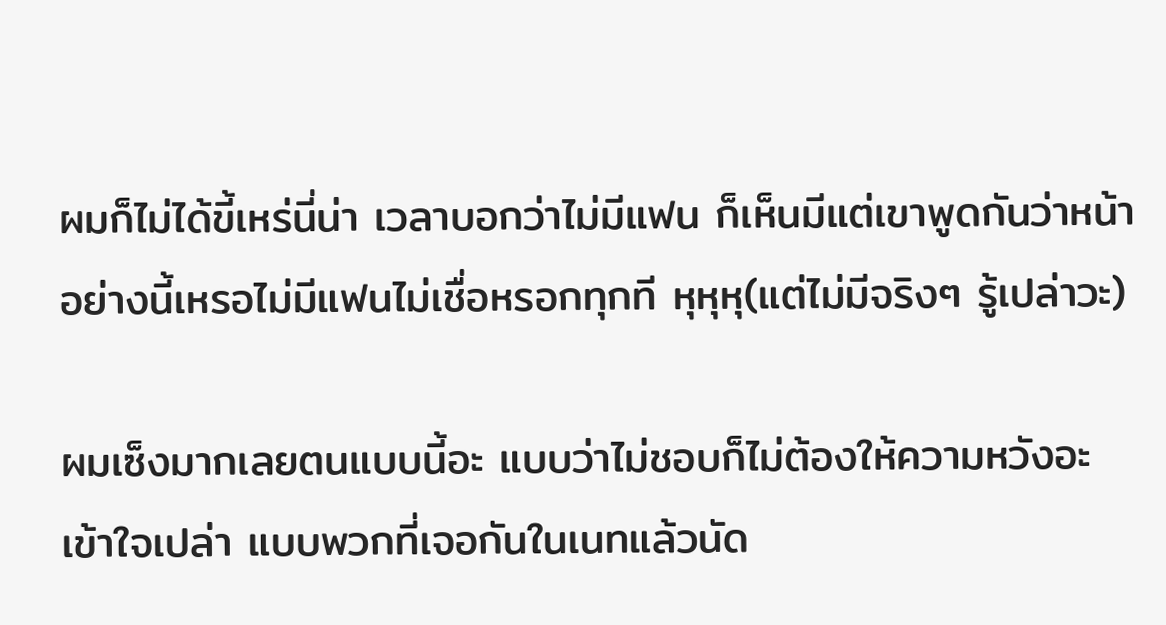ผมก็ไม่ได้ขี้เหร่นี่น่า เวลาบอกว่าไม่มีแฟน ก็เห็นมีแต่เขาพูดกันว่าหน้าอย่างนี้เหรอไม่มีแฟนไม่เชื่อหรอกทุกที หุหุหุ(แต่ไม่มีจริงๆ รู้เปล่าวะ)

ผมเซ็งมากเลยตนแบบนี้อะ แบบว่าไม่ชอบก็ไม่ต้องให้ความหวังอะ เข้าใจเปล่า แบบพวกที่เจอกันในเนทแล้วนัด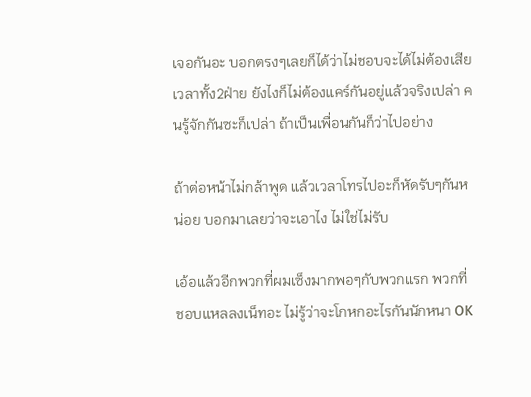เจอกันอะ บอกตรงๆเลยก็ได้ว่าไม่ชอบจะได้ไม่ต้องเสียเวลาทั้ง2ฝ่าย ยังไงก็ไม่ต้องแคร์กันอยู่แล้วจริงเปล่า คนรู้จักกันซะก็เปล่า ถ้าเป็นเพื่อนกันก็ว่าไปอย่าง

ถ้าต่อหน้าไม่กล้าพูด แล้วเวลาโทรไปอะก็หัดรับๆกันหน่อย บอกมาเลยว่าจะเอาไง ไม่ใช่ไม่รับ

เอ้อแล้วอีกพวกที่ผมเซ็งมากพอๆกับพวกแรก พวกที่ชอบแหลลงเน็ทอะ ไม่รู้ว่าจะโกหกอะไรกันนักหนา OK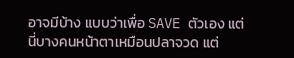อาจมีบ้าง แบบว่าเพื่อ SAVE ตัวเอง แต่นี่บางคนหน้าตาเหมือนปลาจวด แต่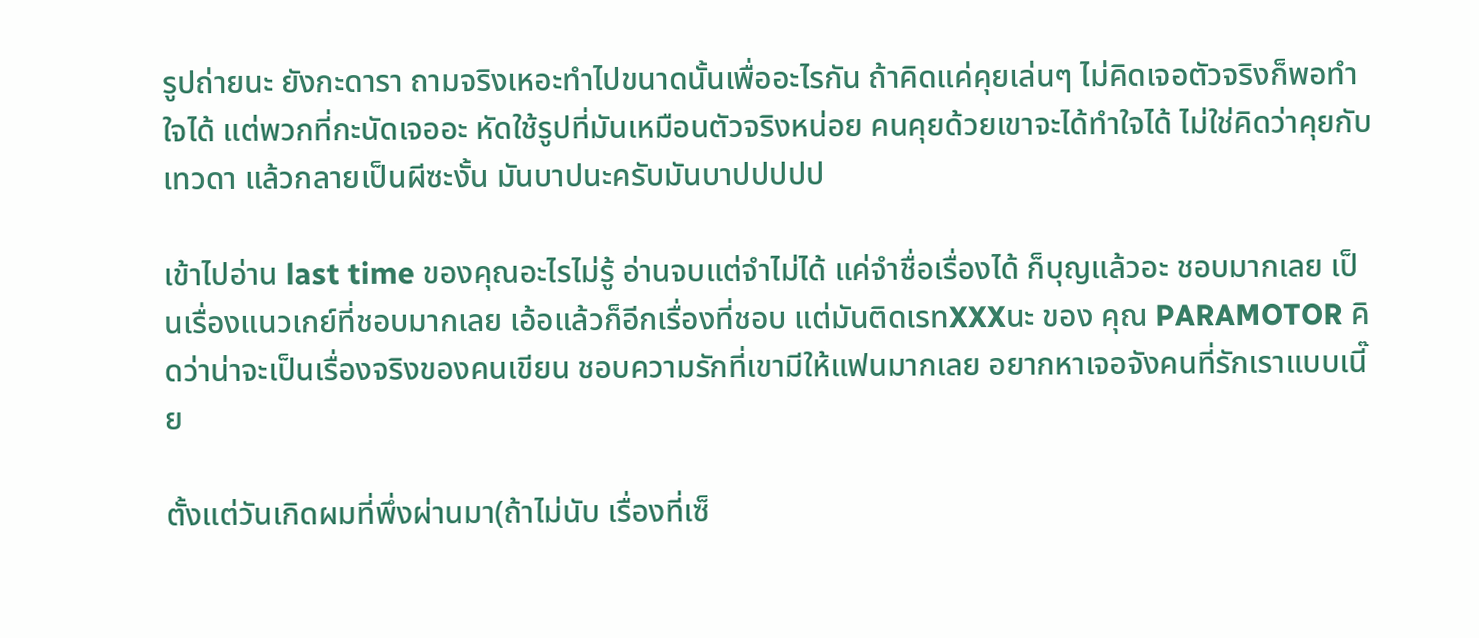รูปถ่ายนะ ยังกะดารา ถามจริงเหอะทำไปขนาดนั้นเพื่ออะไรกัน ถ้าคิดแค่คุยเล่นๆ ไม่คิดเจอตัวจริงก็พอทำใจได้ แต่พวกที่กะนัดเจออะ หัดใช้รูปที่มันเหมือนตัวจริงหน่อย คนคุยด้วยเขาจะได้ทำใจได้ ไม่ใช่คิดว่าคุยกับเทวดา แล้วกลายเป็นผีซะงั้น มันบาปนะครับมันบาปปปปป

เข้าไปอ่าน last time ของคุณอะไรไม่รู้ อ่านจบแต่จำไม่ได้ แค่จำชื่อเรื่องได้ ก็บุญแล้วอะ ชอบมากเลย เป็นเรื่องแนวเกย์ที่ชอบมากเลย เอ้อแล้วก็อีกเรื่องที่ชอบ แต่มันติดเรทXXXนะ ของ คุณ PARAMOTOR คิดว่าน่าจะเป็นเรื่องจริงของคนเขียน ชอบความรักที่เขามีให้แฟนมากเลย อยากหาเจอจังคนที่รักเราแบบเนี๊ย

ตั้งแต่วันเกิดผมที่พึ่งผ่านมา(ถ้าไม่นับ เรื่องที่เซ็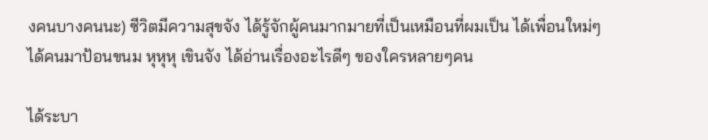งคนบางคนนะ) ซีวิตมีความสุขจัง ได้รู้จักผู้คนมากมายที่เป็นเหมือนที่ผมเป็น ได้เพื่อนใหม่ๆ ได้คนมาป้อนขนม หุหุหุ เขินจัง ได้อ่านเรื่องอะไรดีๆ ของใครหลายๆคน

ได้ระบา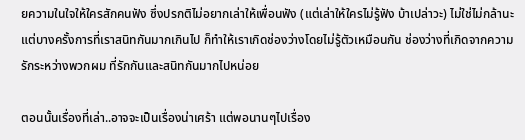ยความในใจให้ใครสักคนฟัง ซึ่งปรกติไม่อยากเล่าให้เพื่อนฟัง (แต่เล่าให้ใครไม่รู้ฟัง บ้าเปล่าวะ) ไม่ใช่ไม่กล้านะ แต่บางครั้งการที่เราสนิทกันมากเกินไป ก็ทำให้เราเกิดช่องว่างโดยไม่รู้ตัวเหมือนกัน ช่องว่างที่เกิดจากความรักระหว่างพวกผม ที่รักกันและสนิทกันมากไปหน่อย

ตอนนั้นเรื่องที่เล่า..อาจจะเป็นเรื่องน่าเศร้า แต่พอนานๆไปเรื่อง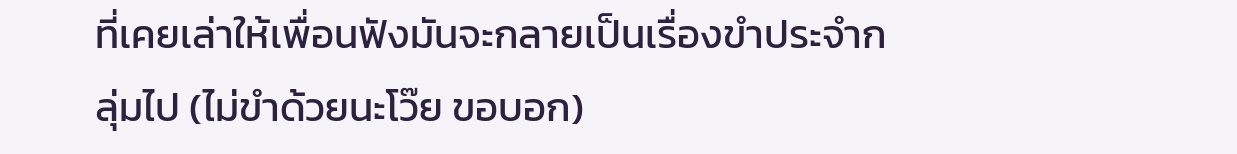ที่เคยเล่าให้เพื่อนฟังมันจะกลายเป็นเรื่องขำประจำกลุ่มไป (ไม่ขำด้วยนะโว๊ย ขอบอก)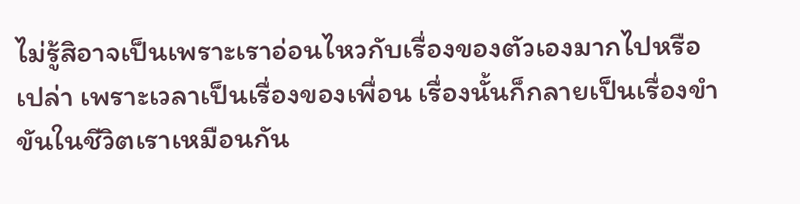ไม่รู้สิอาจเป็นเพราะเราอ่อนไหวกับเรื่องของตัวเองมากไปหรือเปล่า เพราะเวลาเป็นเรื่องของเพื่อน เรื่องนั้นก็กลายเป็นเรื่องขำขันในชีวิตเราเหมือนกัน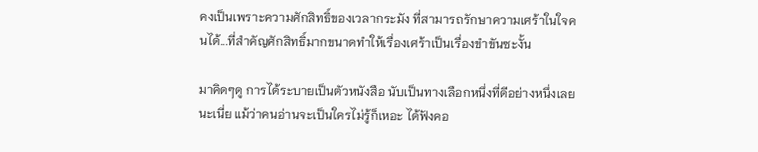คงเป็นเพราะความศักสิทธิ์ของเวลากระมัง ที่สามารถรักษาความเศร้าในใจคนได้...ที่สำคัญศักสิทธิ์มากขนาดทำให้เรื่องเศร้าเป็นเรื่องขำขันซะงั้น

มาคิดๆดู การได้ระบายเป็นตัวหนังสือ นับเป็นทางเลือกหนึ่งที่ดีอย่างหนึ่งเลยนะเนี่ย แม้ว่าคนอ่านจะเป็นใครไม่รู้ก็เหอะ ได้ฟังคอ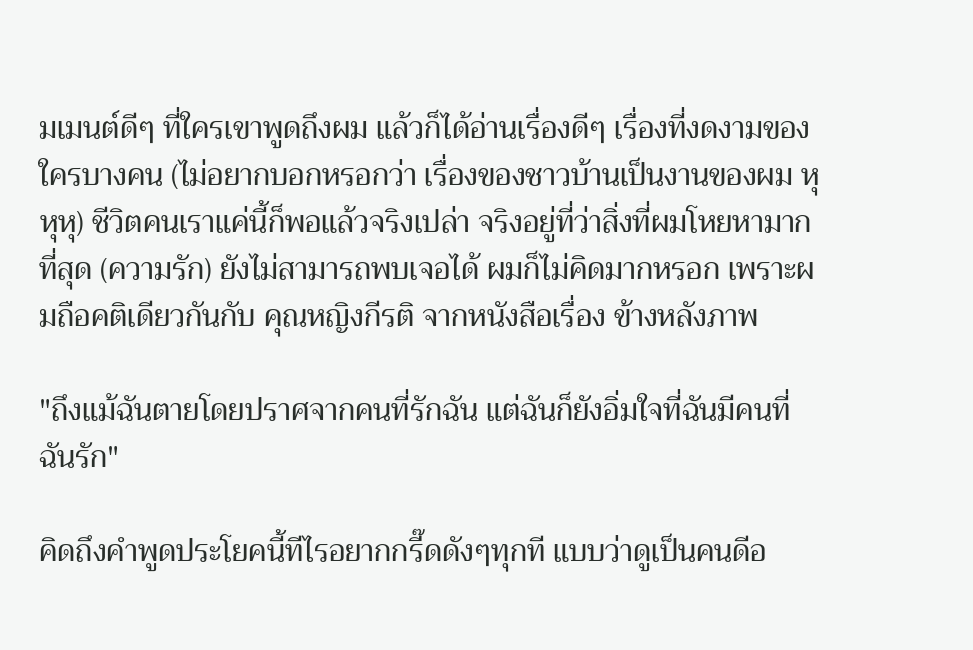มเมนต์ดีๆ ที่ใครเขาพูดถึงผม แล้วก็ได้อ่านเรื่องดีๆ เรื่องที่งดงามของใครบางคน (ไม่อยากบอกหรอกว่า เรื่องของชาวบ้านเป็นงานของผม หุหุหุ) ชีวิตคนเราแค่นี้ก็พอแล้วจริงเปล่า จริงอยู่ที่ว่าสิ่งที่ผมโหยหามากที่สุด (ความรัก) ยังไม่สามารถพบเจอได้ ผมก็ไม่คิดมากหรอก เพราะผมถือคติเดียวกันกับ คุณหญิงกีรติ จากหนังสือเรื่อง ข้างหลังภาพ

"ถึงแม้ฉันตายโดยปราศจากคนที่รักฉัน แต่ฉันก็ยังอิ่มใจที่ฉันมีคนที่ฉันรัก"

คิดถึงคำพูดประโยคนี้ทีไรอยากกรี๊ดดังๆทุกที แบบว่าดูเป็นคนดีอ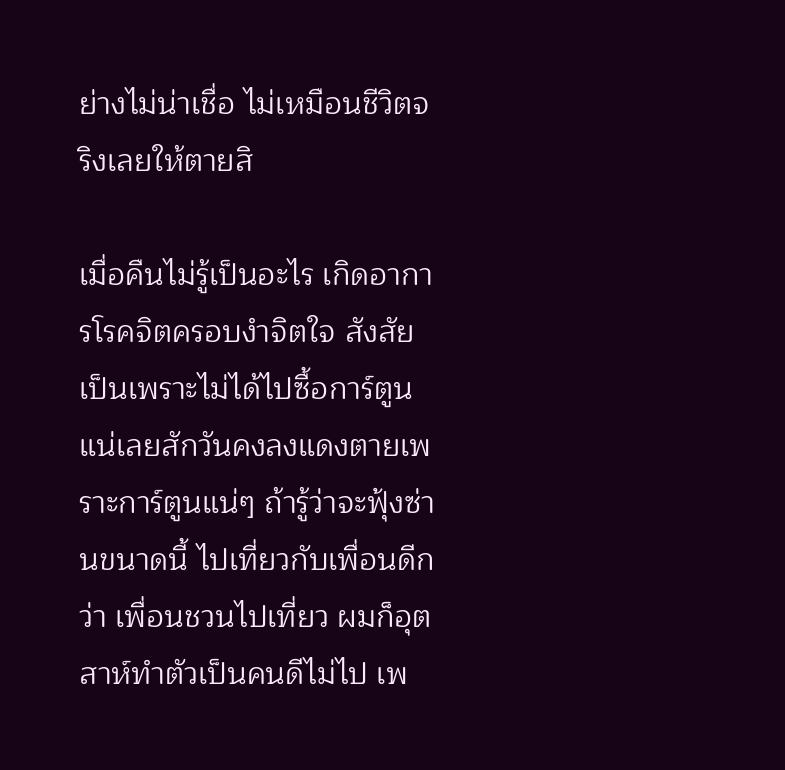ย่างไม่น่าเชื่อ ไม่เหมือนชีวิตจริงเลยให้ตายสิ

เมื่อคืนไม่รู้เป็นอะไร เกิดอาการโรคจิตครอบงำจิตใจ สังสัยเป็นเพราะไม่ได้ไปซื้อการ์ตูนแน่เลยสักวันคงลงแดงตายเพราะการ์ตูนแน่ๆ ถ้ารู้ว่าจะฟุ้งซ่านขนาดนี้ ไปเที่ยวกับเพื่อนดีกว่า เพื่อนชวนไปเที่ยว ผมก็อุตสาห์ทำตัวเป็นคนดีไม่ไป เพ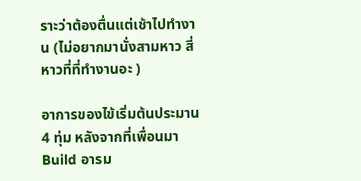ราะว่าต้องตื่นแต่เช้าไปทำงาน (ไม่อยากมานั่งสามหาว สี่หาวที่ที่ทำงานอะ )

อาการของไข้เริ่มต้นประมาน 4 ทุ่ม หลังจากที่เพื่อนมา Build อารม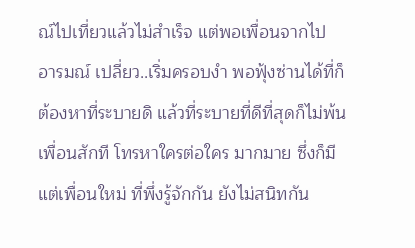ณ์ไปเที่ยวแล้วไม่สำเร็จ แต่พอเพื่อนจากไป อารมณ์ เปลี่ยว..เริ่มครอบงำ พอฟุ้งซ่านได้ที่ก็ต้องหาที่ระบายดิ แล้วที่ระบายที่ดีที่สุดก็ไม่พ้นเพื่อนสักที โทรหาใครต่อใคร มากมาย ซึ่งก็มีแต่เพื่อนใหม่ ที่พึ่งรู้จักกัน ยังไม่สนิทกัน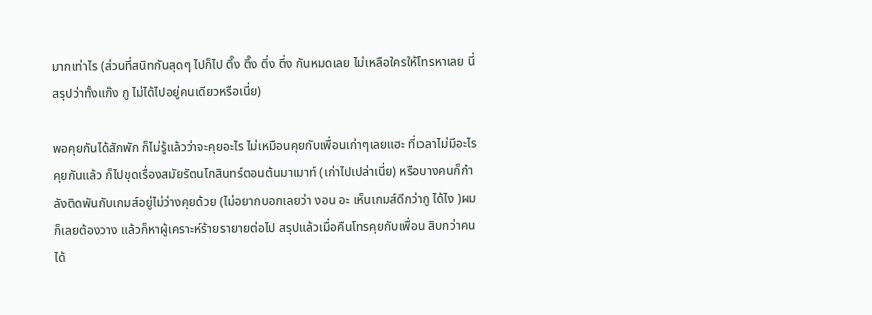มากเท่าไร (ส่วนที่สนิทกันสุดๆ ไปก็ไป ตึ๊ง ตึ๊ง ตึ่ง ตึ่ง กันหมดเลย ไม่เหลือใครให้โทรหาเลย นี่สรุปว่าทั้งแก๊ง กู ไม่ได้ไปอยู่คนเดียวหรือเนี่ย)

พอคุยกันได้สักพัก ก็ไม่รู้แล้วว่าจะคุยอะไร ไม่เหมือนคุยกับเพื่อนเก่าๆเลยแฮะ ที่เวลาไม่มีอะไรคุยกันแล้ว ก็ไปขุดเรื่องสมัยรัตนโกสินทร์ตอนต้นมาเมาท์ (เก่าไปเปล่าเนี่ย) หรือบางคนก็กำลังติดพันกับเกมส์อยู่ไม่ว่างคุยด้วย (ไม่อยากบอกเลยว่า งอน อะ เห็นเกมส์ดีกว่ากู ได้ไง )ผมก็เลยต้องวาง แล้วก็หาผู้เคราะห์ร้ายรายายต่อไป สรุปแล้วเมื่อคืนโทรคุยกับเพื่อน สิบกว่าคนได้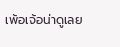เพ้อเจ้อน่าดูเลย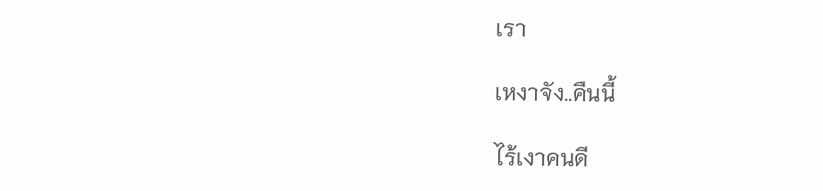เรา

เหงาจัง..คืนนี้

ไร้เงาคนดี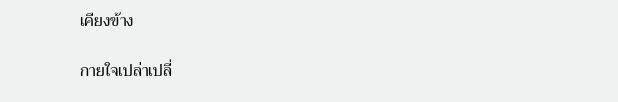เคียงข้าง

กายใจเปล่าเปลี่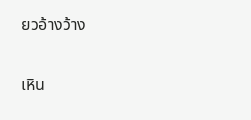ยวอ้างว้าง

เหิน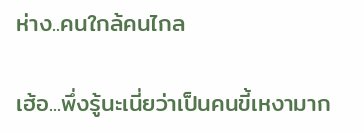ห่าง..คนใกล้คนไกล

เฮ้อ...พึ่งรู้นะเนี่ยว่าเป็นคนขี้เหงามาก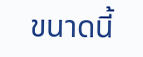ขนาดนี้